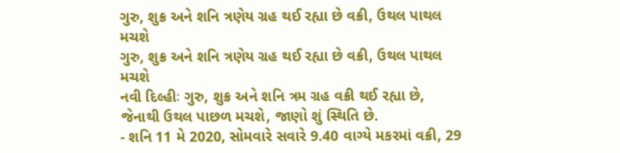ગુરુ, શુક્ર અને શનિ ત્રણેય ગ્રહ થઈ રહ્યા છે વક્રી, ઉથલ પાથલ મચશે
ગુરુ, શુક્ર અને શનિ ત્રણેય ગ્રહ થઈ રહ્યા છે વક્રી, ઉથલ પાથલ મચશે
નવી દિલ્હીઃ ગુરુ, શુક્ર અને શનિ ત્રમ ગ્રહ વક્રી થઈ રહ્યા છે, જેનાથી ઉથલ પાછળ મચશે, જાણો શું સ્થિતિ છે.
- શનિ 11 મે 2020, સોમવારે સવારે 9.40 વાગ્યે મકરમાં વક્રી, 29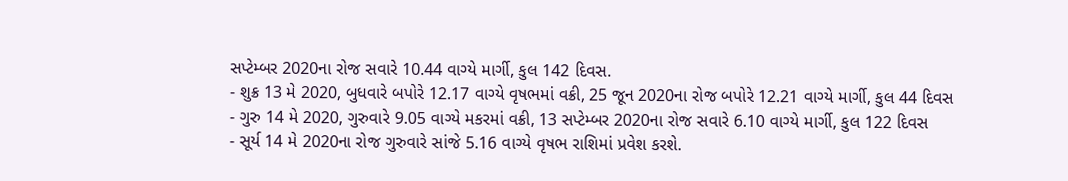સપ્ટેમ્બર 2020ના રોજ સવારે 10.44 વાગ્યે માર્ગી, કુલ 142 દિવસ.
- શુક્ર 13 મે 2020, બુધવારે બપોરે 12.17 વાગ્યે વૃષભમાં વક્રી, 25 જૂન 2020ના રોજ બપોરે 12.21 વાગ્યે માર્ગી, કુલ 44 દિવસ
- ગુરુ 14 મે 2020, ગુરુવારે 9.05 વાગ્યે મકરમાં વક્રી, 13 સપ્ટેમ્બર 2020ના રોજ સવારે 6.10 વાગ્યે માર્ગી, કુલ 122 દિવસ
- સૂર્ય 14 મે 2020ના રોજ ગુરુવારે સાંજે 5.16 વાગ્યે વૃષભ રાશિમાં પ્રવેશ કરશે.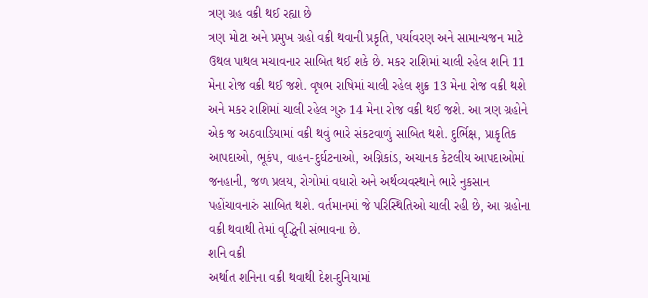ત્રણ ગ્રહ વક્રી થઈ રહ્યા છે
ત્રણ મોટા અને પ્રમુખ ગ્રહો વક્રી થવાની પ્રકૃતિ, પર્યાવરણ અને સામાન્યજન માટે ઉથલ પાથલ મચાવનાર સાબિત થઈ શકે છે. મકર રાશિમાં ચાલી રહેલ શનિ 11 મેના રોજ વક્રી થઈ જશે. વૃષભ રાષિમાં ચાલી રહેલ શુક્ર 13 મેના રોજ વક્રી થશે અને મકર રાશિમાં ચાલી રહેલ ગુરુ 14 મેના રોજ વક્રી થઈ જશે. આ ત્રણ ગ્રહોને એક જ અઠવાડિયામાં વક્રી થવું ભારે સંકટવાળું સાબિત થશે. દુર્ભિક્ષ, પ્રાકૃતિક આપદાઓ, ભૂકંપ, વાહન-દુર્ઘટનાઓ, અગ્નિકાંડ, અચાનક કેટલીય આપદાઓમાં જનહાની, જળ પ્રલય, રોગોમાં વધારો અને અર્થવ્યવસ્થાને ભારે નુકસાન પહોંચાવનારું સાબિત થશે. વર્તમાનમાં જે પરિસ્થિતિઓ ચાલી રહી છે, આ ગ્રહોના વક્રી થવાથી તેમાં વૃદ્ધિની સંભાવના છે.
શનિ વક્રી
અર્થાત શનિના વક્રી થવાથી દેશ-દુનિયામાં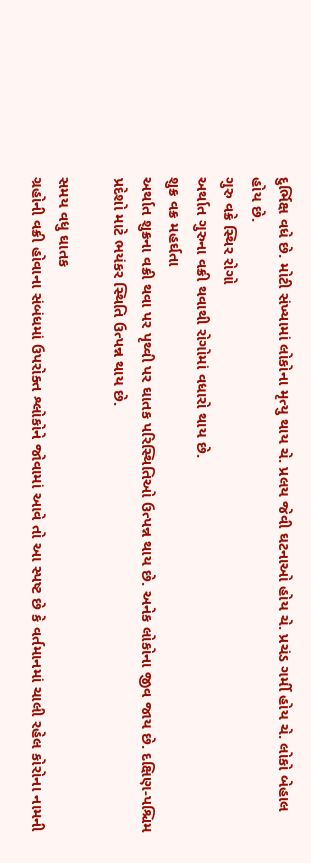દુર્ભિક્ષ વધે છે. મોટી સંખ્યામાં લોકોના મૃત્યુ થાય ચે. પ્રલય જેવી ઘટનાઓ હોય ચે. પ્રચંડ ગર્મી હોય ચે. લોકો બેહાલ હોય છે.
ગુરુ વક્રે સ્થિર રોગો
અર્થાત ગુરુના વક્રી થવાથી રોગોમાં વધારો થાય છે.
શુક્ર વક્ર મહર્ઘતા
અર્થાત શુક્રના વક્રી થવા પર પૃથ્વી પર ઘાતક પરિસ્થિતિઓ ઉત્પન્ન થાય છે. અનેક લોકોના જીવ જાય છે. દક્ષિણ-પશ્ચિમ પ્રદેશો માટે ભયંકર સ્થિતિ ઉત્પન્ન થાય છે.

સમય વધુ ઘાતક
ગ્રહોની વક્રી હોવાના સંબંધમાં ઉપરોક્ત શ્લોકોને જોવામાં આવે તો આ સ્પષ્ટ છે કે વર્તમાનમાં ચાલી રહેલ કોરોના નામની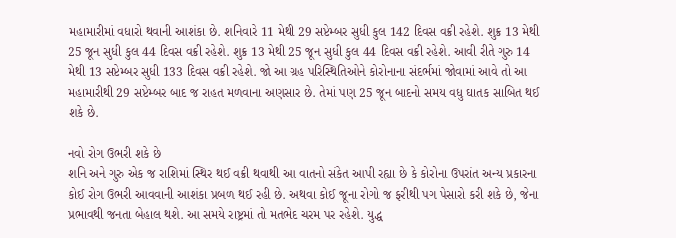મહામારીમાં વધારો થવાની આશંકા છે. શનિવારે 11 મેથી 29 સપ્ટેમ્બર સુધી કુલ 142 દિવસ વક્રી રહેશે. શુક્ર 13 મેથી 25 જૂન સુધી કુલ 44 દિવસ વક્રી રહેશે. શુક્ર 13 મેથી 25 જૂન સુધી કુલ 44 દિવસ વક્રી રહેશે. આવી રીતે ગુરુ 14 મેથી 13 સપ્ટેમ્બર સુધી 133 દિવસ વક્રી રહેશે. જો આ ગ્રહ પરિસ્થિતિઓને કોરોનાના સંદર્ભમાં જોવામાં આવે તો આ મહામારીથી 29 સપ્ટેમ્બર બાદ જ રાહત મળવાના અણસાર છે. તેમાં પણ 25 જૂન બાદનો સમય વધુ ઘાતક સાબિત થઈ શકે છે.

નવો રોગ ઉભરી શકે છે
શનિ અને ગુરુ એક જ રાશિમાં સ્થિર થઈ વક્રી થવાથી આ વાતનો સંકેત આપી રહ્યા છે કે કોરોના ઉપરાંત અન્ય પ્રકારના કોઈ રોગ ઉભરી આવવાની આશંકા પ્રબળ થઈ રહી છે. અથવા કોઈ જૂના રોગો જ ફરીથી પગ પેસારો કરી શકે છે, જેના પ્રભાવથી જનતા બેહાલ થશે. આ સમયે રાષ્ટ્રમાં તો મતભેદ ચરમ પર રહેશે. યુદ્ધ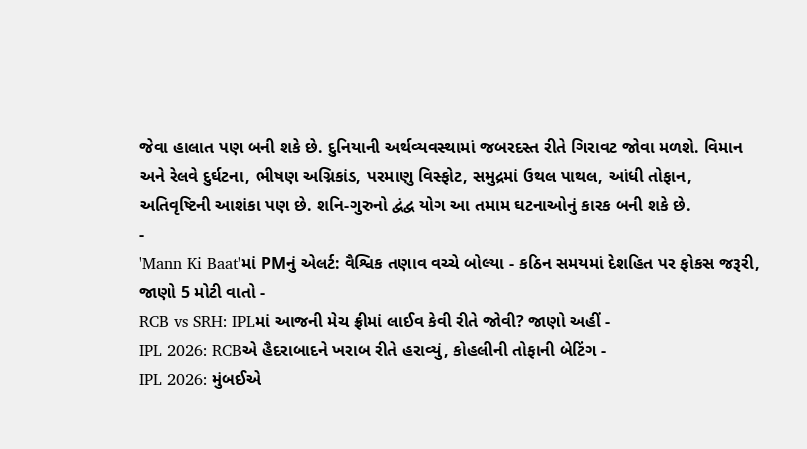જેવા હાલાત પણ બની શકે છે. દુનિયાની અર્થવ્યવસ્થામાં જબરદસ્ત રીતે ગિરાવટ જોવા મળશે. વિમાન અને રેલવે દુર્ઘટના, ભીષણ અગ્નિકાંડ, પરમાણુ વિસ્ફોટ, સમુદ્રમાં ઉથલ પાથલ, આંધી તોફાન, અતિવૃષ્ટિની આશંકા પણ છે. શનિ-ગુરુનો દ્વંદ્વ યોગ આ તમામ ઘટનાઓનું કારક બની શકે છે.
-
'Mann Ki Baat'માં PMનું એલર્ટ: વૈશ્વિક તણાવ વચ્ચે બોલ્યા - કઠિન સમયમાં દેશહિત પર ફોકસ જરૂરી, જાણો 5 મોટી વાતો -
RCB vs SRH: IPLમાં આજની મેચ ફ્રીમાં લાઈવ કેવી રીતે જોવી? જાણો અહીં -
IPL 2026: RCBએ હૈદરાબાદને ખરાબ રીતે હરાવ્યું, કોહલીની તોફાની બેટિંગ -
IPL 2026: મુંબઈએ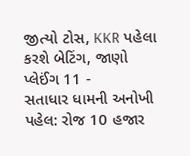જીત્યો ટોસ, KKR પહેલા કરશે બેટિંગ, જાણો પ્લેઈંગ 11 -
સતાધાર ધામની અનોખી પહેલ: રોજ 10 હજાર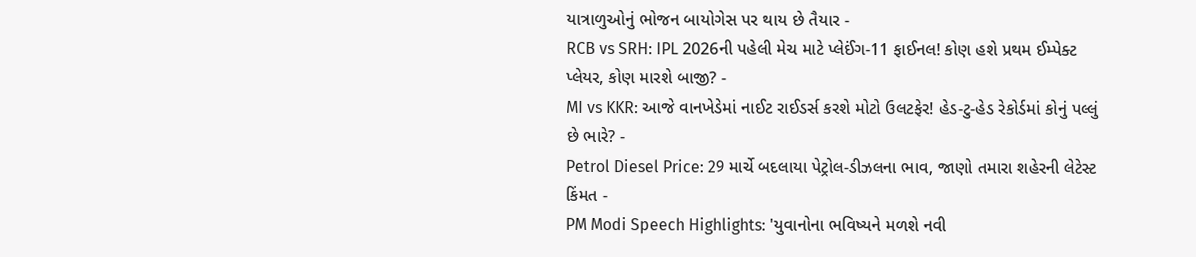યાત્રાળુઓનું ભોજન બાયોગેસ પર થાય છે તૈયાર -
RCB vs SRH: IPL 2026ની પહેલી મેચ માટે પ્લેઈંગ-11 ફાઈનલ! કોણ હશે પ્રથમ ઈમ્પેક્ટ પ્લેયર, કોણ મારશે બાજી? -
MI vs KKR: આજે વાનખેડેમાં નાઈટ રાઈડર્સ કરશે મોટો ઉલટફેર! હેડ-ટુ-હેડ રેકોર્ડમાં કોનું પલ્લું છે ભારે? -
Petrol Diesel Price: 29 માર્ચે બદલાયા પેટ્રોલ-ડીઝલના ભાવ, જાણો તમારા શહેરની લેટેસ્ટ કિંમત -
PM Modi Speech Highlights: 'યુવાનોના ભવિષ્યને મળશે નવી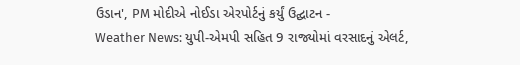ઉડાન', PM મોદીએ નોઈડા એરપોર્ટનું કર્યું ઉદ્ઘાટન -
Weather News: યુપી-એમપી સહિત 9 રાજ્યોમાં વરસાદનું એલર્ટ,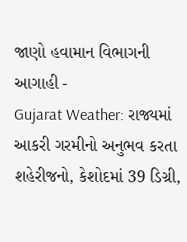જાણો હવામાન વિભાગની આગાહી -
Gujarat Weather: રાજ્યમાં આકરી ગરમીનો અનુભવ કરતા શહેરીજનો, કેશોદમાં 39 ડિગ્રી,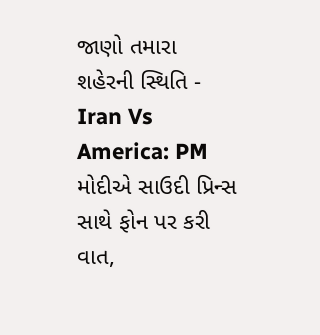જાણો તમારા શહેરની સ્થિતિ -
Iran Vs America: PM મોદીએ સાઉદી પ્રિન્સ સાથે ફોન પર કરી વાત,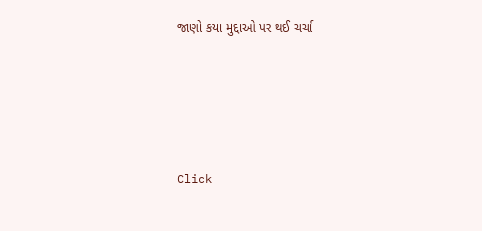જાણો કયા મુદ્દાઓ પર થઈ ચર્ચા






Click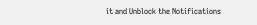it and Unblock the Notifications